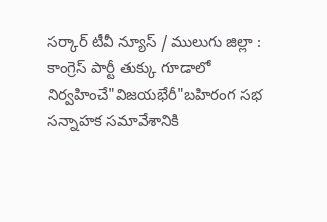సర్కార్ టీవీ న్యూస్ / ములుగు జిల్లా : కాంగ్రెస్ పార్టీ తుక్కు గూడాలో నిర్వహించే"విజయభేరీ"బహిరంగ సభ సన్నాహక సమావేశానికి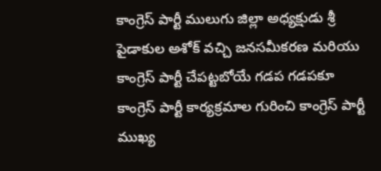కాంగ్రెస్ పార్టీ ములుగు జిల్లా అధ్యక్షుడు శ్రీ పైడాకుల అశోక్ వచ్చి జనసమీకరణ మరియు కాంగ్రెస్ పార్టీ చేపట్టబోయే గడప గడపకూ కాంగ్రెస్ పార్టీ కార్యక్రమాల గురించి కాంగ్రెస్ పార్టీ ముఖ్య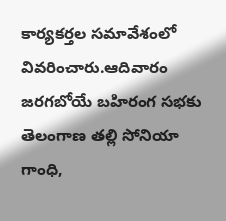కార్యకర్తల సమావేశంలో వివరించారు.ఆదివారం జరగబోయే బహిరంగ సభకు తెలంగాణ తల్లి సోనియా గాంధి,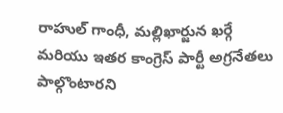రాహుల్ గాంధీ, మల్లిఖార్జున ఖర్గే మరియు ఇతర కాంగ్రెస్ పార్టీ అగ్రనేతలు పాల్గొంటారని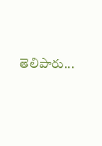తెలిపారు...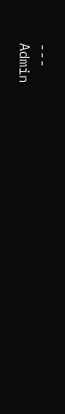---
Admin